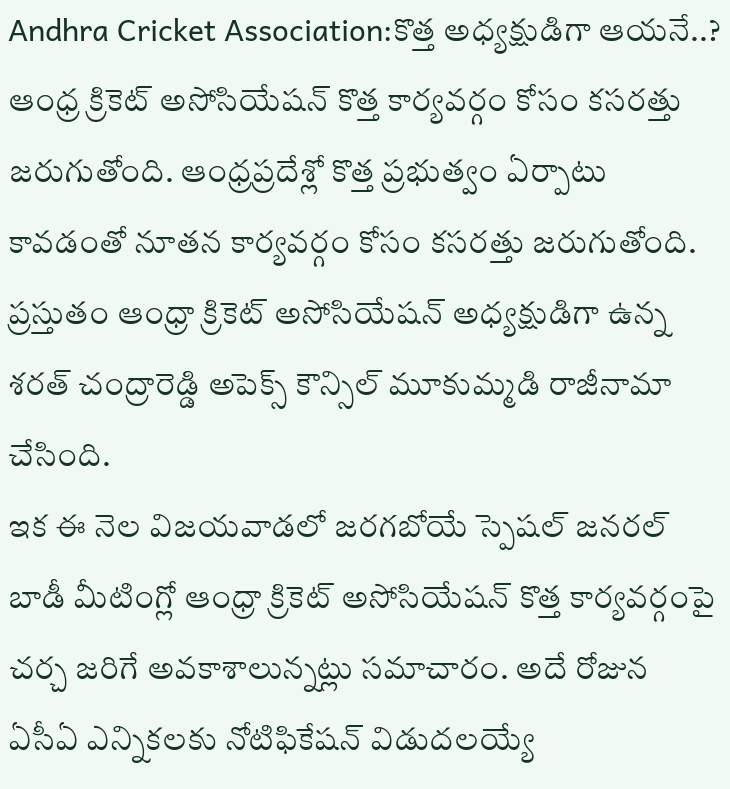Andhra Cricket Association:కొత్త అధ్యక్షుడిగా ఆయనే..?
ఆంధ్ర క్రికెట్ అసోసియేషన్ కొత్త కార్యవర్గం కోసం కసరత్తు జరుగుతోంది. ఆంధ్రప్రదేశ్లో కొత్త ప్రభుత్వం ఏర్పాటు కావడంతో నూతన కార్యవర్గం కోసం కసరత్తు జరుగుతోంది. ప్రస్తుతం ఆంధ్రా క్రికెట్ అసోసియేషన్ అధ్యక్షుడిగా ఉన్న శరత్ చంద్రారెడ్డి అపెక్స్ కౌన్సిల్ మూకుమ్మడి రాజీనామా చేసింది.
ఇక ఈ నెల విజయవాడలో జరగబోయే స్పెషల్ జనరల్ బాడీ మీటింగ్లో ఆంధ్రా క్రికెట్ అసోసియేషన్ కొత్త కార్యవర్గంపై చర్చ జరిగే అవకాశాలున్నట్లు సమాచారం. అదే రోజున ఏసీఏ ఎన్నికలకు నోటిఫికేషన్ విడుదలయ్యే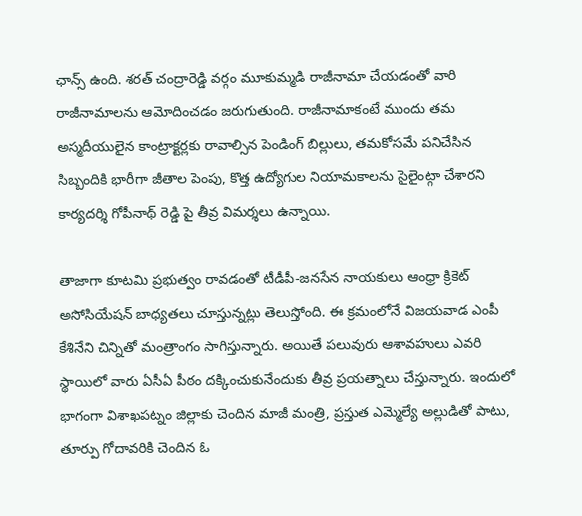ఛాన్స్ ఉంది. శరత్ చంద్రారెడ్డి వర్గం మూకుమ్మడి రాజీనామా చేయడంతో వారి రాజీనామాలను ఆమోదించడం జరుగుతుంది. రాజీనామాకంటే ముందు తమ అస్మదీయులైన కాంట్రాక్టర్లకు రావాల్సిన పెండింగ్ బిల్లులు, తమకోసమే పనిచేసిన సిబ్బందికి భారీగా జీతాల పెంపు, కొత్త ఉద్యోగుల నియామకాలను సైలైంట్గా చేశారని కార్యదర్శి గోపీనాథ్ రెడ్డి పై తీవ్ర విమర్శలు ఉన్నాయి.

తాజాగా కూటమి ప్రభుత్వం రావడంతో టీడీపీ-జనసేన నాయకులు ఆంధ్రా క్రికెట్ అసోసియేషన్ బాధ్యతలు చూస్తున్నట్లు తెలుస్తోంది. ఈ క్రమంలోనే విజయవాడ ఎంపీ కేశినేని చిన్నితో మంత్రాంగం సాగిస్తున్నారు. అయితే పలువురు ఆశావహులు ఎవరి స్థాయిలో వారు ఏసీఏ పీఠం దక్కించుకునేందుకు తీవ్ర ప్రయత్నాలు చేస్తున్నారు. ఇందులో భాగంగా విశాఖపట్నం జిల్లాకు చెందిన మాజీ మంత్రి, ప్రస్తుత ఎమ్మెల్యే అల్లుడితో పాటు, తూర్పు గోదావరికి చెందిన ఓ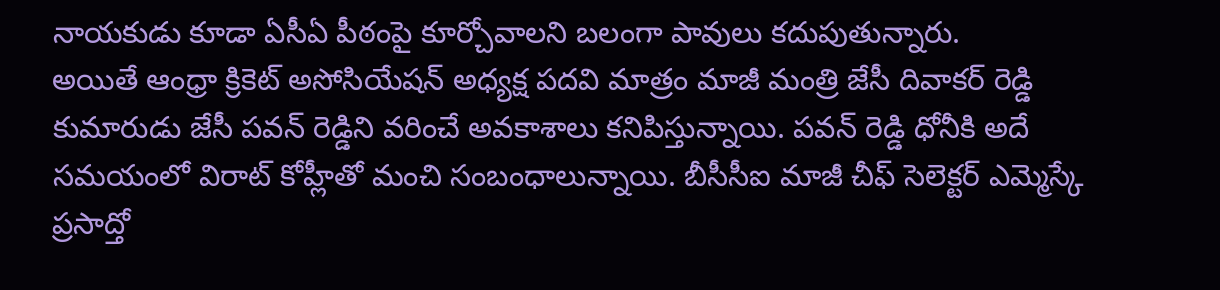నాయకుడు కూడా ఏసీఏ పీఠంపై కూర్చోవాలని బలంగా పావులు కదుపుతున్నారు.
అయితే ఆంధ్రా క్రికెట్ అసోసియేషన్ అధ్యక్ష పదవి మాత్రం మాజీ మంత్రి జేసీ దివాకర్ రెడ్డి కుమారుడు జేసీ పవన్ రెడ్డిని వరించే అవకాశాలు కనిపిస్తున్నాయి. పవన్ రెడ్డి ధోనీకి అదే సమయంలో విరాట్ కోహ్లీతో మంచి సంబంధాలున్నాయి. బీసీసీఐ మాజీ చీఫ్ సెలెక్టర్ ఎమ్మెస్కే ప్రసాద్తో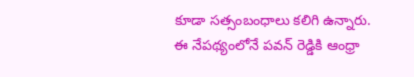కూడా సత్సంబంధాలు కలిగి ఉన్నారు. ఈ నేపథ్యంలోనే పవన్ రెడ్డికి ఆంధ్రా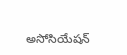అసోసియేషన్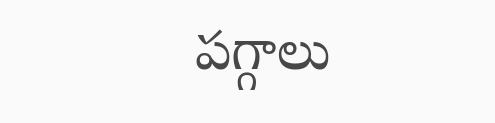పగ్గాలు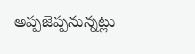అప్పజెప్పనున్నట్లు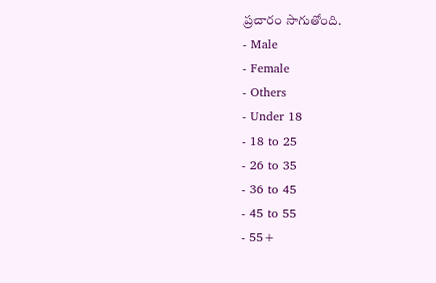ప్రచారం సాగుతోంది.
- Male
- Female
- Others
- Under 18
- 18 to 25
- 26 to 35
- 36 to 45
- 45 to 55
- 55+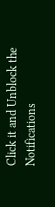Click it and Unblock the Notifications